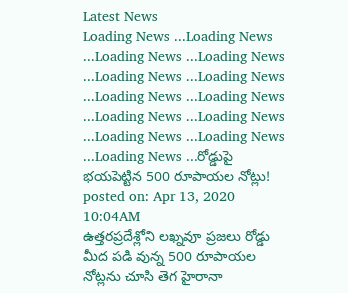Latest News
Loading News ...Loading News ...Loading News ...Loading News ...Loading News ...Loading News ...Loading News ...Loading News ...Loading News ...Loading News ...Loading News ...Loading News ...Loading News ...రోడ్డుపై భయపెట్టిన 500 రూపాయల నోట్లు!
posted on: Apr 13, 2020 10:04AM
ఉత్తరప్రదేశ్లోని లఖ్నవూ ప్రజలు రోడ్డు మీద పడి వున్న 500 రూపాయల నోట్లను చూసి తెగ హైరానా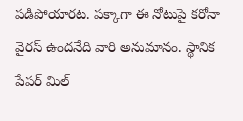పడిపోయారట. పక్కాగా ఈ నోటుపై కరోనా వైరస్ ఉందనేది వారి అనుమానం. స్థానిక పేపర్ మిల్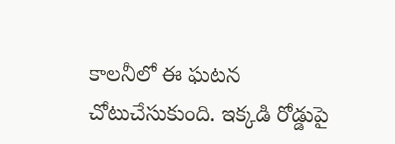కాలనీలో ఈ ఘటన చోటుచేసుకుంది. ఇక్కడి రోడ్డుపై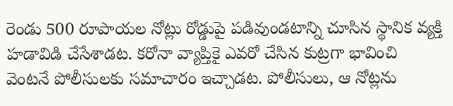రెండు 500 రూపాయల నోట్లు రోడ్డుపై పడివుండటాన్ని చూసిన స్థానిక వ్యక్తి హడావిడి చేసేశాడట. కరోనా వ్యాప్తికై ఎవరో చేసిన కుట్రగా భావించి వెంటనే పోలీసులకు సమాచారం ఇచ్చాడట. పోలీసులు, ఆ నోట్లను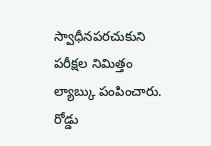స్వాధీనపరచుకుని పరీక్షల నిమిత్తం ల్యాబ్కు పంపించారు. రోడ్డు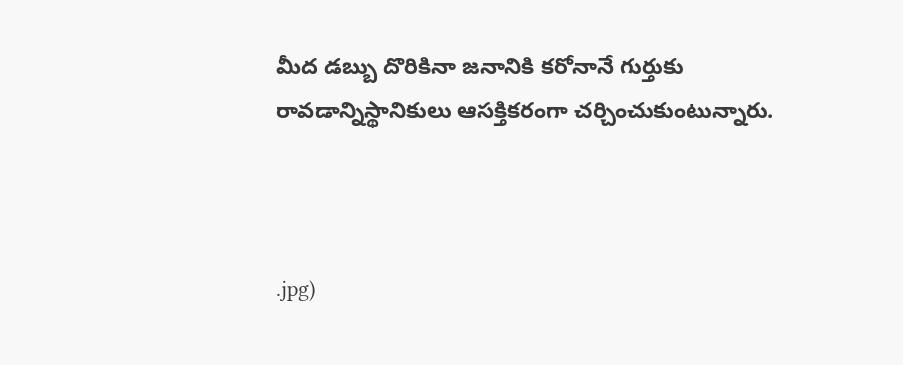మీద డబ్బు దొరికినా జనానికి కరోనానే గుర్తుకు రావడాన్నిస్థానికులు ఆసక్తికరంగా చర్చించుకుంటున్నారు.



.jpg)